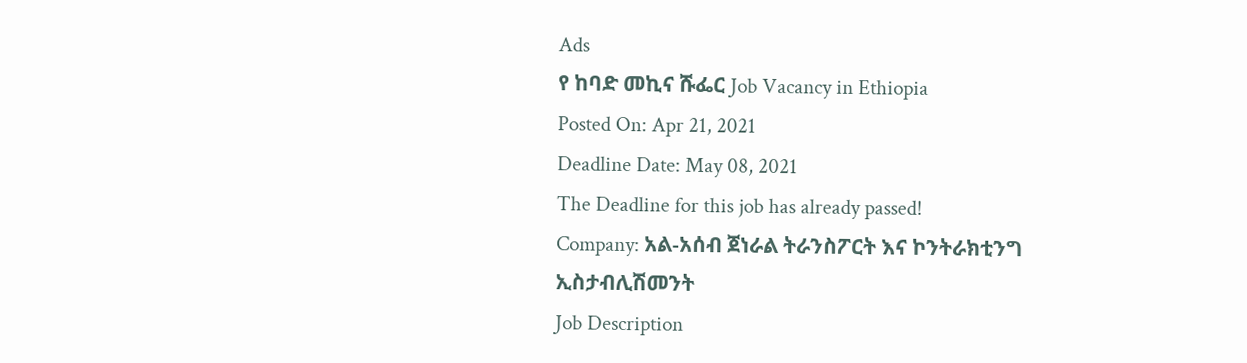Ads
የ ከባድ መኪና ሹፌር Job Vacancy in Ethiopia
Posted On: Apr 21, 2021
Deadline Date: May 08, 2021
The Deadline for this job has already passed!
Company: አል-አሰብ ጀነራል ትራንስፖርት እና ኮንትራክቲንግ ኢስታብሊሽመንት
Job Description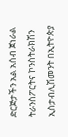ድርጅታችን አል አሰብ ጀነራል ትራንስፖርትና ኮንስትራክሽን ኢስታብሊሽመንት በኢትዮጵያ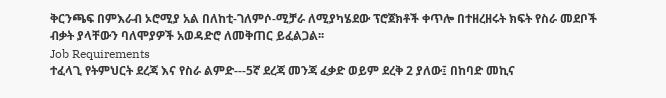ቅርንጫፍ በምእራብ ኦሮሚያ አል በለከቲ-ገለምሶ-ሚቻራ ለሚያካሄደው ፕሮጀክቶች ቀጥሎ በተዘረዘሩት ክፍት የስራ መደቦች ብቃት ያላቸውን ባለሞያዎች አወዳድሮ ለመቅጠር ይፈልጋል፡፡
Job Requirements
ተፈላጊ የትምህርት ደረጃ እና የስራ ልምድ---5ኛ ደረጃ መንጃ ፈቃድ ወይም ደረቅ 2 ያለው፤ በከባድ መኪና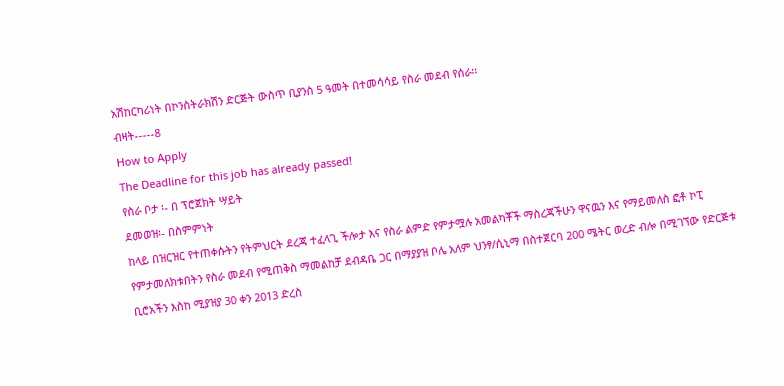አሽከርካሪነት በኮንስትራክሽን ድርጅት ውስጥ ቢያንስ 5 ዓመት በተመሳሳይ የስራ መደብ የሰራ፡፡
ብዛት-----8
How to Apply
The Deadline for this job has already passed!
የስራ ቦታ ፡- በ ፕሮጀክት ሣይት
ደመወዝ፡- በስምምነት
ከላይ በዝርዝር የተጠቀሱትን የትምህርት ደረጃ ተፈላጊ ችሎታ እና የስራ ልምድ የምታሟሉ አመልካቾች ማስረጃችሁን ዋናዉን እና የማይመለስ ፎቶ ኮፒ የምታመለክቱበትን የስራ መደብ የሚጠቅስ ማመልከቻ ደብዳቤ ጋር በማያያዝ ቦሌ አለም ህንፃ/ሲኒማ በስተጀርባ 200 ሜትር ወረድ ብሎ በሚገኘው የድርጅቱ ቢሮአችን እስከ ሚያዝያ 30 ቀን 2013 ድረስ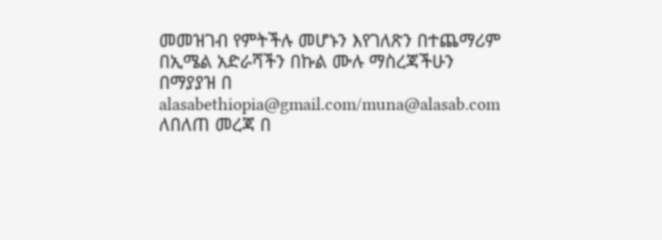መመዝገብ የምትችሉ መሆኑን እየገለጽን በተጨማሪም
በኢሜል አድራሻችን በኩል ሙሉ ማስረጃችሁን በማያያዝ በ alasabethiopia@gmail.com/muna@alasab.com
ለበለጠ መረጃ በ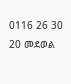0116 26 30 20 መደወል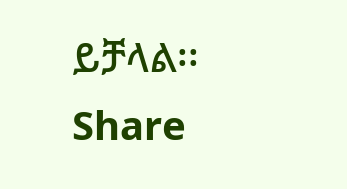ይቻላል፡፡
Share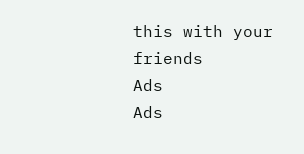this with your friends
Ads
Ads